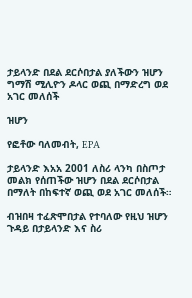ታይላንድ በደል ደርሶበታል ያለችውን ዝሆን ግማሽ ሚሊዮን ዶላር ወጪ በማድረግ ወደ አገር መለሰች

ዝሆን

የፎቶው ባለመብት, EPA

ታይላንድ እአአ 2001 ለስሪ ላንካ በስጦታ መልክ የሰጠችው ዝሆን በደል ደርሶበታል በማለት በከፍተኛ ወጪ ወደ አገር መለሰች።

ብዝበዛ ተፈጽሞበታል የተባለው የዚህ ዝሆን ጉዳይ በታይላንድ እና ስሪ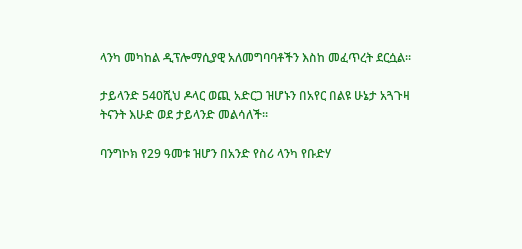ላንካ መካከል ዲፕሎማሲያዊ አለመግባባቶችን እስከ መፈጥረት ደርሷል።

ታይላንድ 540ሺህ ዶላር ወጪ አድርጋ ዝሆኑን በአየር በልዩ ሁኔታ አጓጉዛ ትናንት እሁድ ወደ ታይላንድ መልሳለች።

ባንግኮክ የ29 ዓመቱ ዝሆን በአንድ የስሪ ላንካ የቡድሃ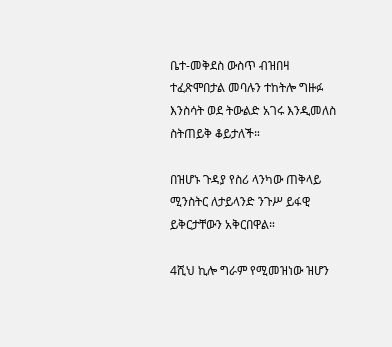ቤተ-መቅደስ ውስጥ ብዝበዛ ተፈጽሞበታል መባሉን ተከትሎ ግዙፉ እንስሳት ወደ ትውልድ አገሩ እንዲመለስ ስትጠይቅ ቆይታለች።

በዝሆኑ ጉዳያ የስሪ ላንካው ጠቅላይ ሚንስትር ለታይላንድ ንጉሥ ይፋዊ ይቅርታቸውን አቅርበዋል።

4ሺህ ኪሎ ግራም የሚመዝነው ዝሆን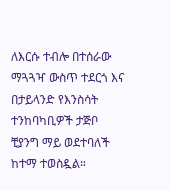ለእርሱ ተብሎ በተሰራው ማጓጓዣ ውስጥ ተደርጎ እና በታይላንድ የእንስሳት ተንከባካቢዎች ታጅቦ ቺያንግ ማይ ወደተባለች ከተማ ተወስዷል።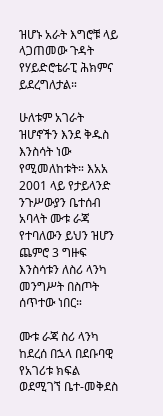ዝሆኑ አራት እግሮቹ ላይ ላጋጠመው ጉዳት የሃይድሮቴራፒ ሕክምና ይደረግለታል።

ሁለቱም አገራት ዝሆኖችን እንደ ቅዱስ እንስሳት ነው የሚመለከቱት። እአአ 2001 ላይ የታይላንድ ንጉሥውያን ቤተሰብ አባላት ሙቱ ራጃ የተባለውን ይህን ዝሆን ጨምሮ 3 ግዙፍ እንስሳቱን ለስሪ ላንካ መንግሥት በስጦት ሰጥተው ነበር።

ሙቱ ራጃ ስሪ ላንካ ከደረሰ በኋላ በደቡባዊ የአገሪቱ ክፍል ወደሚገኘ ቤተ-መቅደስ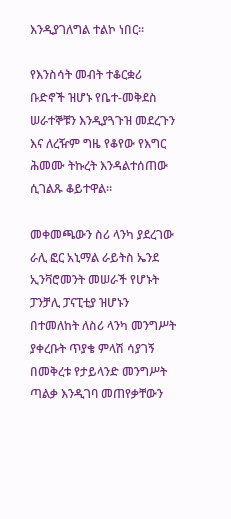እንዲያገለግል ተልኮ ነበር።

የእንስሳት መብት ተቆርቋሪ ቡድኖች ዝሆኑ የቤተ-መቅደስ ሠራተኞቹን እንዲያጓጉዝ መደረጉን እና ለረዥም ግዜ የቆየው የእግር ሕመሙ ትኩረት እንዳልተሰጠው ሲገልጹ ቆይተዋል።

መቀመጫውን ስሪ ላንካ ያደረገው ራሊ ፎር አኒማል ራይትስ ኤንደ ኢንቫሮመንት መሠራች የሆኑት ፓንቻሊ ፓናፒቲያ ዝሆኑን በተመለከት ለስሪ ላንካ መንግሥት ያቀረቡት ጥያቄ ምላሽ ሳያገኝ በመቅረቱ የታይላንድ መንግሥት ጣልቃ እንዲገባ መጠየቃቸውን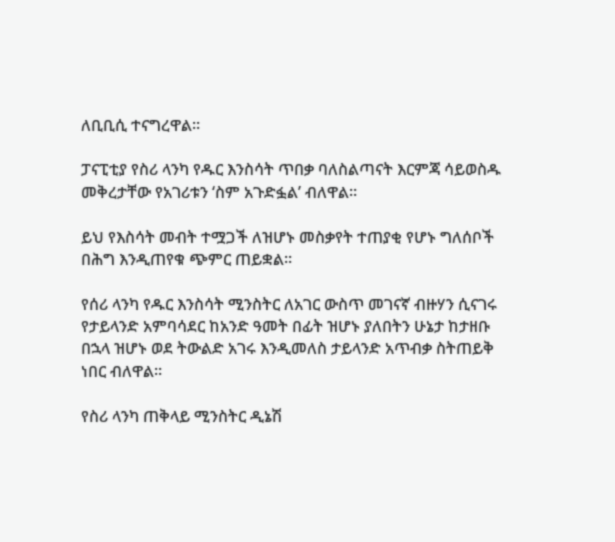ለቢቢሲ ተናግረዋል።

ፓናፒቲያ የስሪ ላንካ የዱር እንስሳት ጥበቃ ባለስልጣናት እርምጃ ሳይወስዱ መቅረታቸው የአገሪቱን ‘ስም አጉድፏል’ ብለዋል።

ይህ የእስሳት መብት ተሟጋች ለዝሆኑ መስቃየት ተጠያቂ የሆኑ ግለሰቦች በሕግ እንዲጠየቁ ጭምር ጠይቋል።

የሰሪ ላንካ የዱር እንስሳት ሚንስትር ለአገር ውስጥ መገናኛ ብዙሃን ሲናገሩ የታይላንድ አምባሳደር ከአንድ ዓመት በፊት ዝሆኑ ያለበትን ሁኔታ ከታዘቡ በኋላ ዝሆኑ ወደ ትውልድ አገሩ እንዲመለስ ታይላንድ አጥብቃ ስትጠይቅ ነበር ብለዋል።

የስሪ ላንካ ጠቅላይ ሚንስትር ዲኔሽ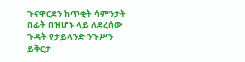ጉናዋርደን ከጥቂት ሳምንታት በፊት በዝሆኑ ላይ ለደረሰው ጉዳት የታይላንድ ንጉሥን ይቅርታ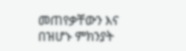መጠየቃቸውን እና በዝሆኑ ምክንያት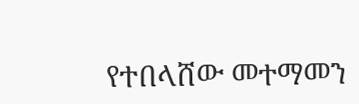የተበላሸው መተማመን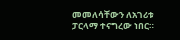መመለሳቸውን ለአገሪቱ ፓርላማ ተናግረው ነበር።